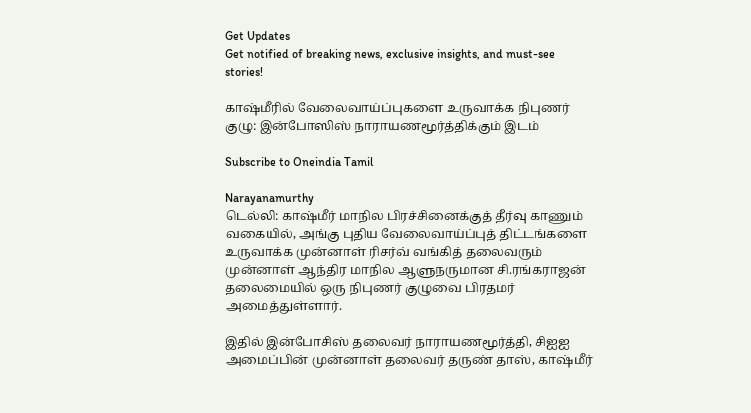Get Updates
Get notified of breaking news, exclusive insights, and must-see stories!

காஷ்மீரில் வேலைவாய்ப்புகளை உருவாக்க நிபுணர் குழு: இன்போஸிஸ் நாராயணமூர்த்திக்கும் இடம்

Subscribe to Oneindia Tamil

Narayanamurthy
டெல்லி: காஷ்மீர் மாநில பிரச்சினைக்குத் தீர்வு காணும் வகையில், அங்கு புதிய வேலைவாய்ப்புத் திட்டங்களை உருவாக்க முன்னாள் ரிசர்வ் வங்கித் தலைவரும் முன்னாள் ஆந்திர மாநில ஆளுநருமான சி.ரங்கராஜன் தலைமையில் ஒரு நிபுணர் குழுவை பிரதமர் அமைத்துள்ளார்.

இதில் இன்போசிஸ் தலைவர் நாராயணமூர்த்தி, சிஐஐ அமைப்பின் முன்னாள் தலைவர் தருண் தாஸ், காஷ்மீர்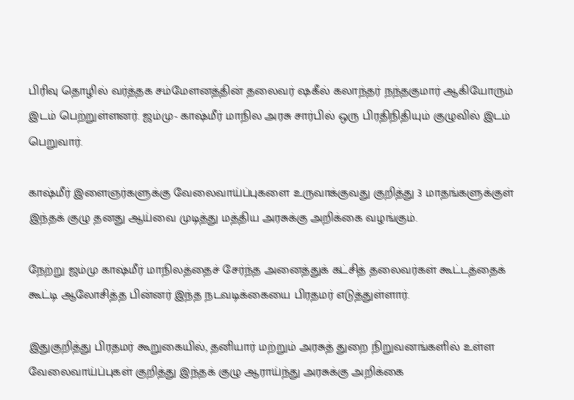பிரிவு தொழில் வர்த்தக சம்மேளனத்தின் தலைவர் ஷகீல் கலாந்தர் நந்தகுமார் ஆகியோரும் இடம் பெற்றுள்ளனர். ஜம்மு- காஷ்மீர் மாநில அரசு சார்பில் ஒரு பிரதிநிதியும் குழுவில் இடம் பெறுவார்.

காஷ்மீர் இளைஞர்களுக்கு வேலைவாய்ப்புகளை உருவாக்குவது குறித்து 3 மாதங்களுக்குள் இந்தக் குழு தனது ஆய்வை முடித்து மத்திய அரசுக்கு அறிக்கை வழங்கும்.

நேற்று ஜம்மு காஷ்மீர் மாநிலத்தைச் சேர்ந்த அனைத்துக் கட்சித் தலைவர்கள் கூட்டத்தைக் கூட்டி ஆலோசித்த பின்னர் இந்த நடவடிக்கையை பிரதமர் எடுத்துள்ளார்.

இதுகுறித்து பிரதமர் கூறுகையில், தனியார் மற்றும் அரசுத் துறை நிறுவனங்களில் உள்ள வேலைவாய்ப்புகள் குறித்து இந்தக் குழு ஆராய்ந்து அரசுக்கு அறிக்கை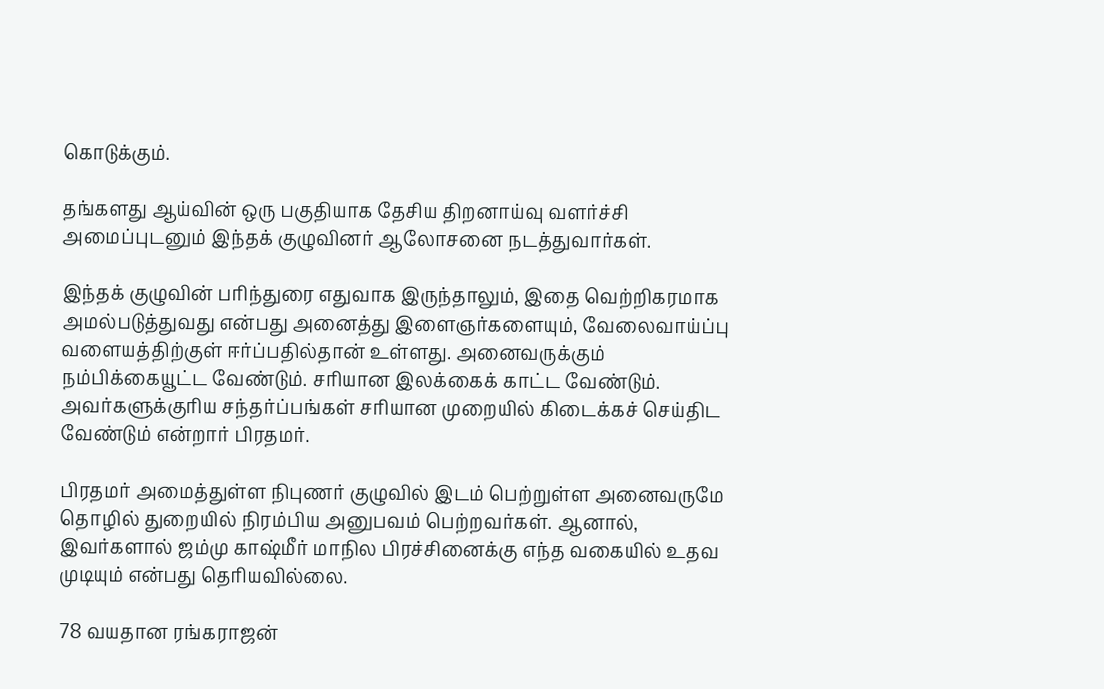கொடுக்கும்.

தங்களது ஆய்வின் ஒரு பகுதியாக தேசிய திறனாய்வு வளர்ச்சி அமைப்புடனும் இந்தக் குழுவினர் ஆலோசனை நடத்துவார்கள்.

இந்தக் குழுவின் பரிந்துரை எதுவாக இருந்தாலும், இதை வெற்றிகரமாக அமல்படுத்துவது என்பது அனைத்து இளைஞர்களையும், வேலைவாய்ப்பு வளையத்திற்குள் ஈர்ப்பதில்தான் உள்ளது. அனைவருக்கும் நம்பிக்கையூட்ட வேண்டும். சரியான இலக்கைக் காட்ட வேண்டும். அவர்களுக்குரிய சந்தர்ப்பங்கள் சரியான முறையில் கிடைக்கச் செய்திட வேண்டும் என்றார் பிரதமர்.

பிரதமர் அமைத்துள்ள நிபுணர் குழுவில் இடம் பெற்றுள்ள அனைவருமே தொழில் துறையில் நிரம்பிய அனுபவம் பெற்றவர்கள். ஆனால், இவர்களால் ஜம்மு காஷ்மீர் மாநில பிரச்சினைக்கு எந்த வகையில் உதவ முடியும் என்பது தெரியவில்லை.

78 வயதான ரங்கராஜன்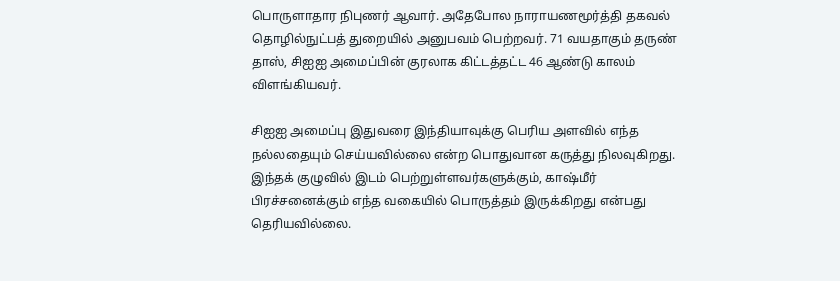பொருளாதார நிபுணர் ஆவார். அதேபோல நாராயணமூர்த்தி தகவல் தொழில்நுட்பத் துறையில் அனுபவம் பெற்றவர். 71 வயதாகும் தருண் தாஸ், சிஐஐ அமைப்பின் குரலாக கிட்டத்தட்ட 46 ஆண்டு காலம் விளங்கியவர்.

சிஐஐ அமைப்பு இதுவரை இந்தியாவுக்கு பெரிய அளவில் எந்த நல்லதையும் செய்யவில்லை என்ற பொதுவான கருத்து நிலவுகிறது. இந்தக் குழுவில் இடம் பெற்றுள்ளவர்களுக்கும், காஷ்மீர் பிரச்சனைக்கும் எந்த வகையில் பொருத்தம் இருக்கிறது என்பது தெரியவில்லை.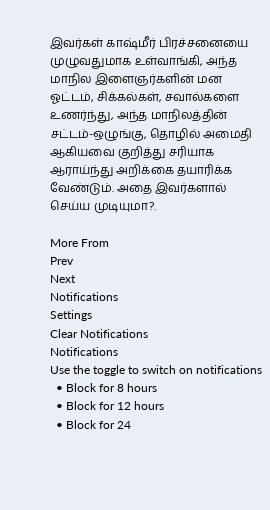இவர்கள் காஷ்மீர் பிரச்சனையை முழுவதுமாக உள்வாங்கி, அந்த மாநில இளைஞர்களின் மன ஓட்டம், சிக்கல்கள், சவால்களை உணர்ந்து, அந்த மாநிலத்தின் சட்டம்-ஒழுங்கு, தொழில் அமைதி ஆகியவை குறித்து சரியாக ஆராய்ந்து அறிக்கை தயாரிக்க வேண்டும். அதை இவர்களால் செய்ய முடியுமா?.

More From
Prev
Next
Notifications
Settings
Clear Notifications
Notifications
Use the toggle to switch on notifications
  • Block for 8 hours
  • Block for 12 hours
  • Block for 24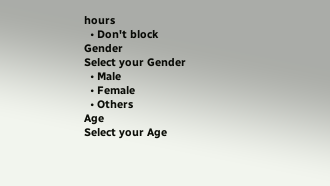hours
  • Don't block
Gender
Select your Gender
  • Male
  • Female
  • Others
Age
Select your Age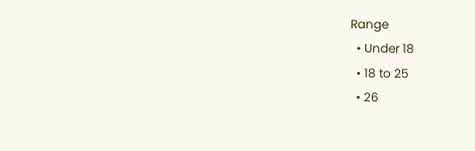Range
  • Under 18
  • 18 to 25
  • 26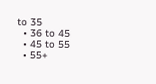to 35
  • 36 to 45
  • 45 to 55
  • 55+